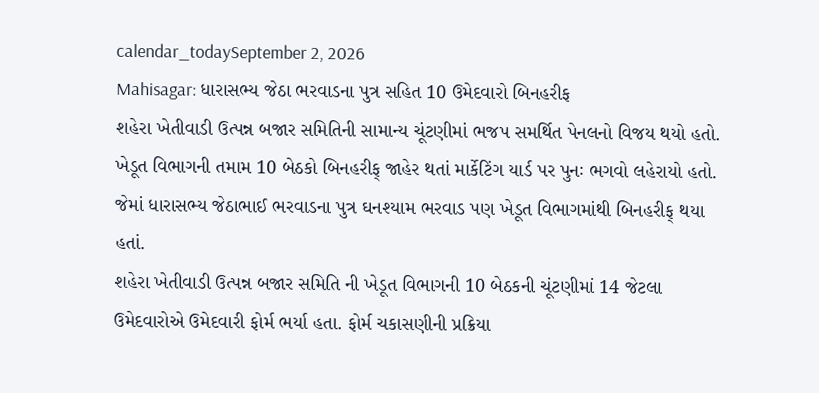calendar_todaySeptember 2, 2026
Mahisagar: ધારાસભ્ય જેઠા ભરવાડના પુત્ર સહિત 10 ઉમેદવારો બિનહરીફ
શહેરા ખેતીવાડી ઉત્પન્ન બજાર સમિતિની સામાન્ય ચૂંટણીમાં ભજપ સમર્થિત પેનલનો વિજય થયો હતો. ખેડૂત વિભાગની તમામ 10 બેઠકો બિનહરીફ્ જાહેર થતાં માર્કેટિંગ યાર્ડ પર પુનઃ ભગવો લહેરાયો હતો. જેમાં ધારાસભ્ય જેઠાભાઈ ભરવાડના પુત્ર ઘનશ્યામ ભરવાડ પણ ખેડૂત વિભાગમાંથી બિનહરીફ્ થયા હતાં.
શહેરા ખેતીવાડી ઉત્પન્ન બજાર સમિતિ ની ખેડૂત વિભાગની 10 બેઠકની ચૂંટણીમાં 14 જેટલા ઉમેદવારોએ ઉમેદવારી ફોર્મ ભર્યા હતા. ફોર્મ ચકાસણીની પ્રક્રિયા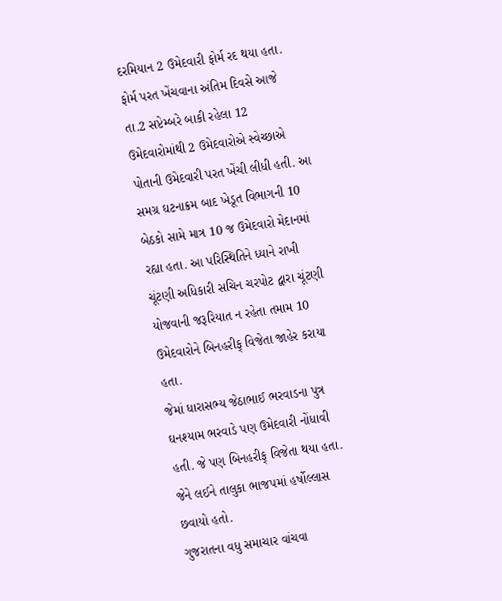દરમિયાન 2 ઉમેદવારી ફોર્મ રદ થયા હતા. ફોર્મ પરત ખેંચવાના અંતિમ દિવસે આજે તા.2 સપ્ટેમ્બરે બાકી રહેલા 12 ઉમેદવારોમાંથી 2 ઉમેદવારોએ સ્વેચ્છાએ પોતાની ઉમેદવારી પરત ખેંચી લીધી હતી. આ સમગ્ર ઘટનાક્રમ બાદ ખેડૂત વિભાગની 10 બેઠકો સામે માત્ર 10 જ ઉમેદવારો મેદાનમાં રહ્યા હતા. આ પરિસ્થિતિને ધ્યાને રાખી ચૂંટણી અધિકારી સચિન ચરપોટ દ્વારા ચૂંટણી યોજવાની જરૂરિયાત ન રહેતા તમામ 10 ઉમેદવારોને બિનહરીફ્ વિજેતા જાહેર કરાયા હતા.
જેમાં ધારાસભ્ય જેઠાભાઈ ભરવાડના પુત્ર ઘનશ્યામ ભરવાડે પણ ઉમેદવારી નોંધાવી હતી. જે પણ બિનહરીફ્ વિજેતા થયા હતા. જેને લઈને તાલુકા ભાજપમાં હર્ષોલ્લાસ છવાયો હતો.
ગુજરાતના વધુ સમાચાર વાંચવા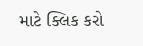માટે ક્લિક કરો